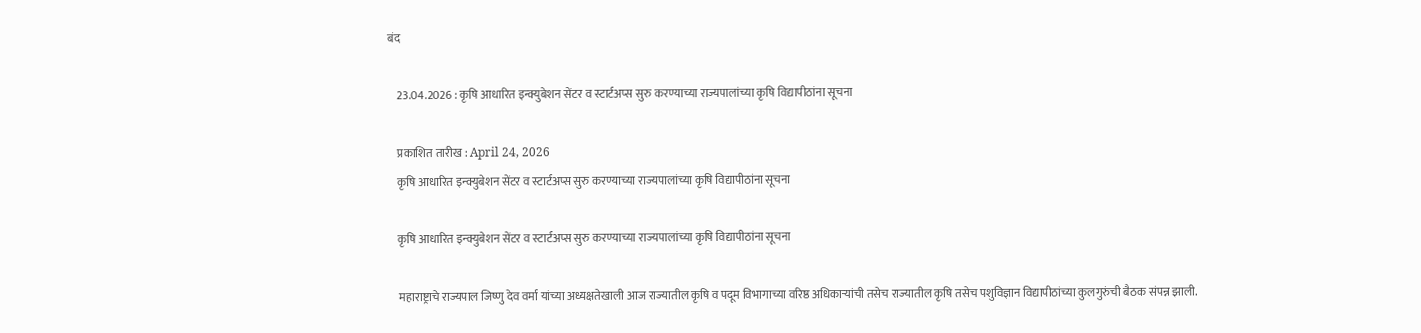बंद

    23.04.2026 : कृषि आधारित इन्क्युबेशन सेंटर व स्टार्टअप्स सुरु करण्याच्या राज्यपालांच्या कृषि विद्यापीठांना सूचना

    प्रकाशित तारीख : April 24, 2026
    कृषि आधारित इन्क्युबेशन सेंटर व स्टार्टअप्स सुरु करण्याच्या राज्यपालांच्या कृषि विद्यापीठांना सूचना

    कृषि आधारित इन्क्युबेशन सेंटर व स्टार्टअप्स सुरु करण्याच्या राज्यपालांच्या कृषि विद्यापीठांना सूचना

    महाराष्ट्राचे राज्यपाल जिष्णु देव वर्मा यांच्या अध्यक्षतेखाली आज राज्यातील कृषि व पदूम विभागाच्या वरिष्ठ अधिकाऱ्यांची तसेच राज्यातील कृषि तसेच पशुविज्ञान विद्यापीठांच्या कुलगुरुंची बैठक संपन्न झाली.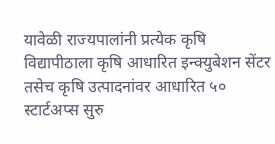यावेळी राज्यपालांनी प्रत्येक कृषि विद्यापीठाला कृषि आधारित इन्क्युबेशन सेंटर तसेच कृषि उत्पादनांवर आधारित ५० स्टार्टअप्स सुरु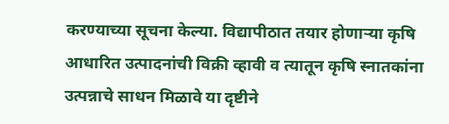करण्याच्या सूचना केल्या. विद्यापीठात तयार होणाऱ्या कृषि आधारित उत्पादनांची विक्री व्हावी व त्यातून कृषि स्नातकांना उत्पन्नाचे साधन मिळावे या दृष्टीने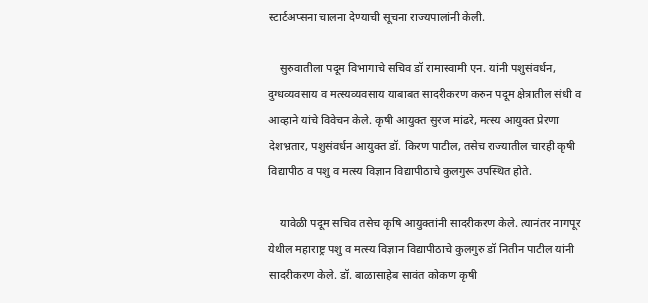स्टार्टअप्सना चालना देण्याची सूचना राज्यपालांनी केली.

    सुरुवातीला पदूम विभागाचे सचिव डॉ रामास्वामी एन. यांनी पशुसंवर्धन, दुग्धव्यवसाय व मत्स्यव्यवसाय याबाबत सादरीकरण करुन पदूम क्षेत्रातील संधी व आव्हाने यांचे विवेचन केले. कृषी आयुक्त सुरज मांढरे, मत्स्य आयुक्त प्रेरणा देशभ्रतार, पशुसंवर्धन आयुक्त डॉ. किरण पाटील, तसेच राज्यातील चारही कृषी विद्यापीठ व पशु व मत्स्य विज्ञान विद्यापीठाचे कुलगुरू उपस्थित होते.

    यावेळी पदूम सचिव तसेच कृषि आयुक्तांनी सादरीकरण केले. त्यानंतर नागपूर येथील महाराष्ट्र पशु व मत्स्य विज्ञान विद्यापीठाचे कुलगुरु डॉ नितीन पाटील यांनी सादरीकरण केले. डॉ. बाळासाहेब सावंत कोकण कृषी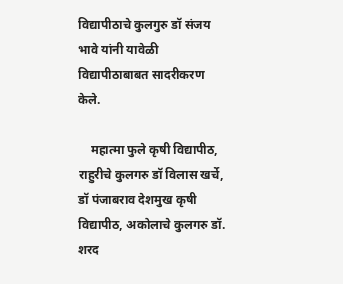विद्यापीठाचे कुलगुरु डॉ संजय भावे यांनी यावेळी विद्यापीठाबाबत सादरीकरण केले.

    महात्मा फुले कृषी विद्यापीठ, राहुरीचे कुलगरु डॉ विलास खर्चे, डॉ पंजाबराव देशमुख कृषी विद्यापीठ, अकोलाचे कुलगरु डॉ. शरद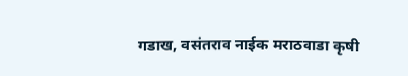गडाख, वसंतराव नाईक मराठवाडा कृषी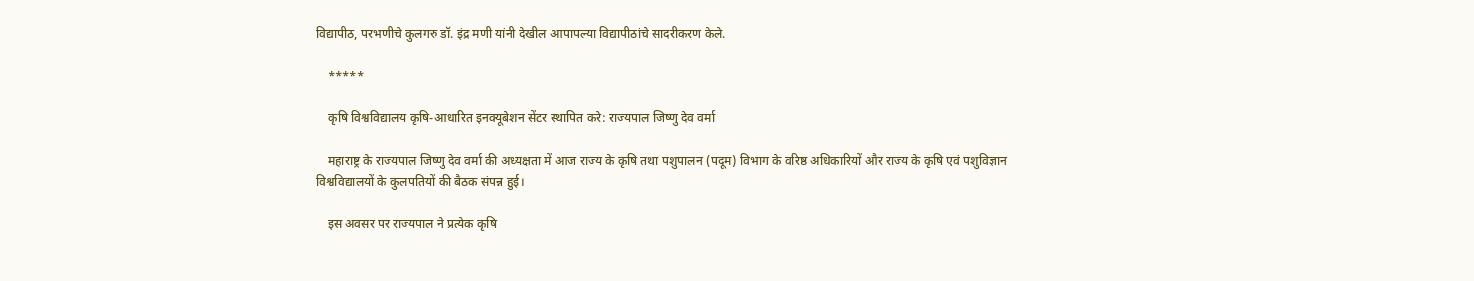विद्यापीठ, परभणीचे कुलगरु डॉ. इंद्र मणी यांनी देखील आपापल्या विद्यापीठांचे सादरीकरण केले.

    *****

    कृषि विश्वविद्यालय कृषि-आधारित इनक्यूबेशन सेंटर स्थापित करे: राज्यपाल जिष्णु देव वर्मा

    महाराष्ट्र के राज्यपाल जिष्णु देव वर्मा की अध्यक्षता में आज राज्य के कृषि तथा पशुपालन (पदूम) विभाग के वरिष्ठ अधिकारियों और राज्य के कृषि एवं पशुविज्ञान विश्वविद्यालयों के कुलपतियों की बैठक संपन्न हुई।

    इस अवसर पर राज्यपाल ने प्रत्येक कृषि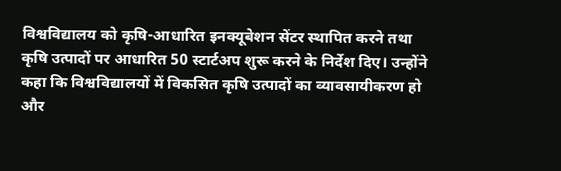विश्वविद्यालय को कृषि-आधारित इनक्यूबेशन सेंटर स्थापित करने तथा कृषि उत्पादों पर आधारित 50 स्टार्टअप शुरू करने के निर्देश दिए। उन्होंने कहा कि विश्वविद्यालयों में विकसित कृषि उत्पादों का व्यावसायीकरण हो और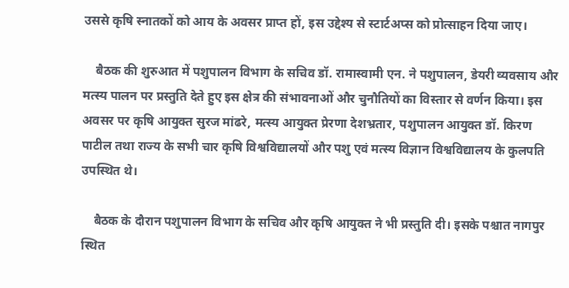उससे कृषि स्नातकों को आय के अवसर प्राप्त हों, इस उद्देश्य से स्टार्टअप्स को प्रोत्साहन दिया जाए।

    बैठक की शुरुआत में पशुपालन विभाग के सचिव डॉ. रामास्वामी एन. ने पशुपालन, डेयरी व्यवसाय और मत्स्य पालन पर प्रस्तुति देते हुए इस क्षेत्र की संभावनाओं और चुनौतियों का विस्तार से वर्णन किया। इस अवसर पर कृषि आयुक्त सुरज मांढरे, मत्स्य आयुक्त प्रेरणा देशभ्रतार, पशुपालन आयुक्त डॉ. किरण पाटील तथा राज्य के सभी चार कृषि विश्वविद्यालयों और पशु एवं मत्स्य विज्ञान विश्वविद्यालय के कुलपति उपस्थित थे।

    बैठक के दौरान पशुपालन विभाग के सचिव और कृषि आयुक्त ने भी प्रस्तुति दी। इसके पश्चात नागपुर स्थित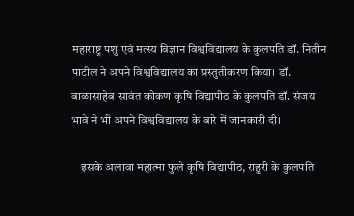महाराष्ट्र पशु एवं मत्स्य विज्ञान विश्वविद्यालय के कुलपति डॉ. नितीन पाटील ने अपने विश्वविद्यालय का प्रस्तुतीकरण किया। डॉ. बाळासाहेब सावंत कोकण कृषि विद्यापीठ के कुलपति डॉ. संजय भावे ने भी अपने विश्वविद्यालय के बारे में जानकारी दी।

    इसके अलावा महात्मा फुले कृषि विद्यापीठ, राहुरी के कुलपति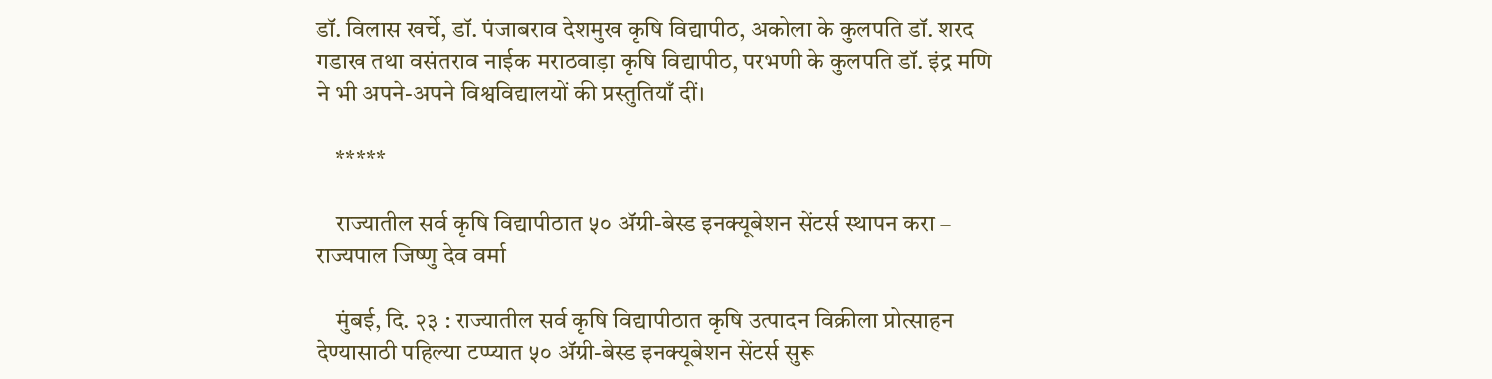डॉ. विलास खर्चे, डॉ. पंजाबराव देशमुख कृषि विद्यापीठ, अकोला के कुलपति डॉ. शरद गडाख तथा वसंतराव नाईक मराठवाड़ा कृषि विद्यापीठ, परभणी के कुलपति डॉ. इंद्र मणि ने भी अपने-अपने विश्वविद्यालयों की प्रस्तुतियाँ दीं।

    *****

    राज्यातील सर्व कृषि विद्यापीठात ५० ॲग्री-बेस्ड इनक्यूबेशन सेंटर्स स्थापन करा – राज्यपाल जिष्णु देव वर्मा

    मुंबई, दि. २३ : राज्यातील सर्व कृषि विद्यापीठात कृषि उत्पादन विक्रीला प्रोत्साहन देण्यासाठी पहिल्या टप्प्यात ५० ॲग्री-बेस्ड इनक्यूबेशन सेंटर्स सुरू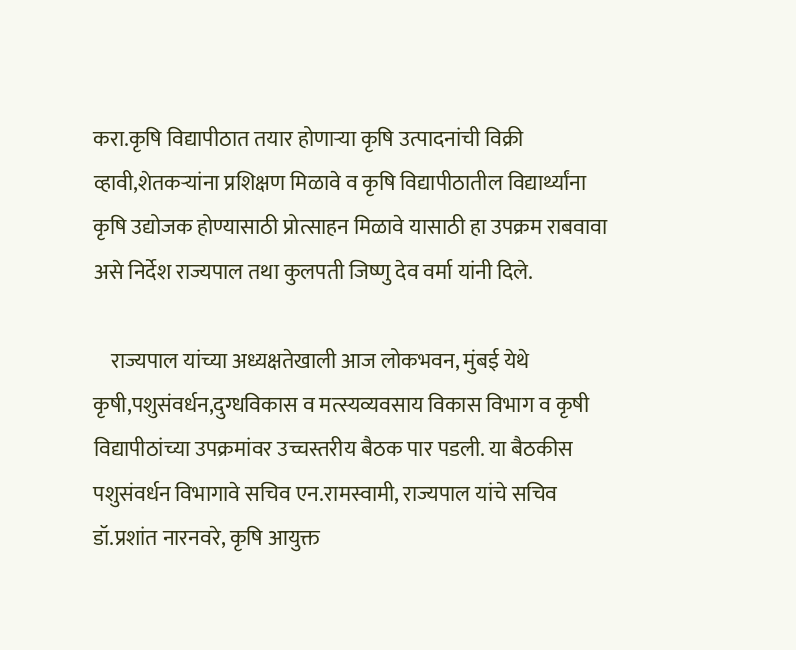करा.कृषि विद्यापीठात तयार होणाऱ्या कृषि उत्पादनांची विक्री व्हावी,शेतकऱ्यांना प्रशिक्षण मिळावे व कृषि विद्यापीठातील विद्यार्थ्यांना कृषि उद्योजक होण्यासाठी प्रोत्साहन मिळावे यासाठी हा उपक्रम राबवावा असे निर्देश राज्यपाल तथा कुलपती जिष्णु देव वर्मा यांनी दिले.

    राज्यपाल यांच्या अध्यक्षतेखाली आज लोकभवन, मुंबई येथे कृषी,पशुसंवर्धन,दुग्धविकास व मत्स्यव्यवसाय विकास विभाग व कृषी विद्यापीठांच्या उपक्रमांवर उच्चस्तरीय बैठक पार पडली. या बैठकीस पशुसंवर्धन विभागावे सचिव एन.रामस्वामी, राज्यपाल यांचे सचिव डॉ.प्रशांत नारनवरे, कृषि आयुक्त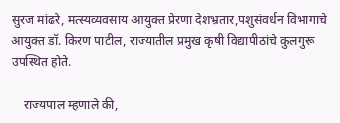सुरज मांढरे, मत्स्यव्यवसाय आयुक्त प्रेरणा देशभ्रतार,पशुसंवर्धन विभागाचे आयुक्त डॉ. किरण पाटील, राज्यातील प्रमुख कृषी विद्यापीठांचे कुलगुरू उपस्थित होते.

    राज्यपाल म्हणाले की,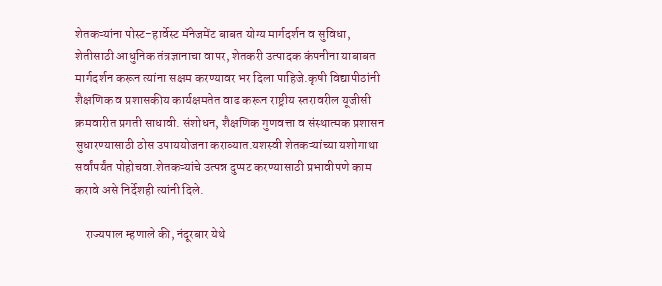शेतकऱ्यांना पोस्ट-हार्वेस्ट मॅनेजमेंट बाबत योग्य मार्गदर्शन व सुविधा, शेतीसाठी आधुनिक तंत्रज्ञानाचा वापर, शेतकरी उत्पादक कंपनीना याबाबत मार्गदर्शन करून त्यांना सक्षम करण्यावर भर दिला पाहिजे.कृषी विद्यापीठांनी शैक्षणिक व प्रशासकीय कार्यक्षमतेत वाढ करून राष्ट्रीय स्तरावरील यूजीसी क्रमवारीत प्रगती साधावी. संशोधन, शैक्षणिक गुणवत्ता व संस्थात्मक प्रशासन सुधारण्यासाठी ठोस उपाययोजना कराव्यात.यशस्वी शेतकऱ्यांच्या यशोगाथा सर्वांपर्यंत पोहोचवा.शेतकऱ्यांचे उत्पन्न दुप्पट करण्यासाठी प्रभावीपणे काम करावे असे निर्देशही त्यांनी दिले.

    राज्यपाल म्हणाले की, नंदूरबार येथे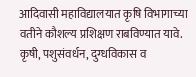आदिवासी महाविद्यालयात कृषि विभागाच्या वतीने कौशल्य प्रशिक्षण राबविण्यात यावे. कृषी, पशुसंवर्धन, दुग्धविकास व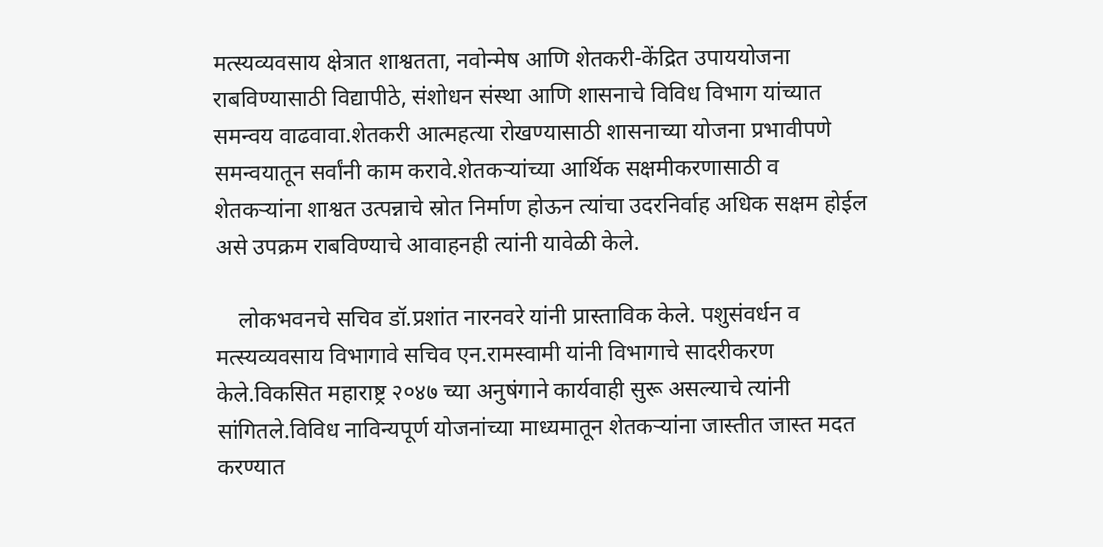मत्स्यव्यवसाय क्षेत्रात शाश्वतता, नवोन्मेष आणि शेतकरी-केंद्रित उपाययोजना राबविण्यासाठी विद्यापीठे, संशोधन संस्था आणि शासनाचे विविध विभाग यांच्यात समन्वय वाढवावा.शेतकरी आत्महत्या रोखण्यासाठी शासनाच्या योजना प्रभावीपणे समन्वयातून सर्वांनी काम करावे.शेतकऱ्यांच्या आर्थिक सक्षमीकरणासाठी व शेतकऱ्यांना शाश्वत उत्पन्नाचे स्रोत निर्माण होऊन त्यांचा उदरनिर्वाह अधिक सक्षम होईल असे उपक्रम राबविण्याचे आवाहनही त्यांनी यावेळी केले.

    लोकभवनचे सचिव डॉ.प्रशांत नारनवरे यांनी प्रास्ताविक केले. पशुसंवर्धन व मत्स्यव्यवसाय विभागावे सचिव एन.रामस्वामी यांनी विभागाचे सादरीकरण केले.विकसित महाराष्ट्र २०४७ च्या अनुषंगाने कार्यवाही सुरू असल्याचे त्यांनी सांगितले.विविध नाविन्यपूर्ण योजनांच्या माध्यमातून शेतकऱ्यांना जास्तीत जास्त मदत करण्यात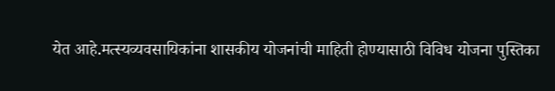येत आहे.मत्स्यव्यवसायिकांना शासकीय योजनांची माहिती होण्यासाठी विविध योजना पुस्तिका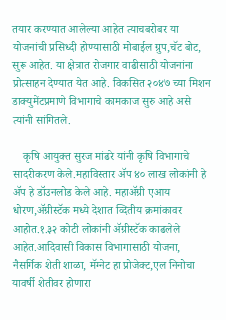तयार करण्यात आलेल्या आहेत त्याचबरोबर या योजनांची प्रसिध्दी होण्यासाठी मोबाईल ग्रुप,चॅट बोट, सुरू आहेत. या क्षेत्रात रोजगार वाढीसाठी योजनांना प्रोत्साहन देण्यात येत आहे. विकसित २०४७ च्या मिशन डाक्युमेंटप्रमाणे विभागाचे कामकाज सुरु आहे असे त्यांनी सांगितले.

    कृषि आयुक्त सुरज मांढरे यांनी कृषि विभागाचे सादरीकरण केले.महाविस्तार ॲप ४० लाख लोकांनी हे ॲप हे डॉउनलोड केले आहे. महाॲग्री एआय धोरण,ॲग्रीस्टॅक मध्ये देशात व्दितीय क्रमांकावर आहोत.१.३२ कोटी लोकांनी ॲग्रीस्टॅक काढलेले आहेत.आदिवासी विकास विभागासाठी योजना, नैसर्गिक शेती शाळा, मॅग्नेट हा प्रोजेक्ट,एल निनोचा यावर्षी शेतीवर होणारा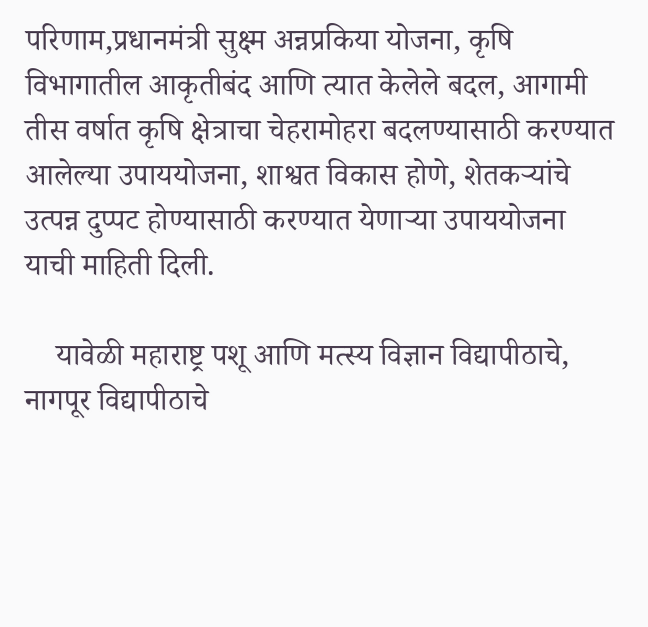परिणाम,प्रधानमंत्री सुक्ष्म अन्नप्रकिया योजना, कृषि विभागातील आकृतीबंद आणि त्यात केलेले बदल, आगामी तीस वर्षात कृषि क्षेत्राचा चेहरामोहरा बदलण्यासाठी करण्यात आलेल्या उपाययोजना, शाश्वत विकास होणे, शेतकऱ्यांचे उत्पन्न दुप्पट होण्यासाठी करण्यात येणाऱ्या उपाययोजना याची माहिती दिली.

    यावेळी महाराष्ट्र पशू आणि मत्स्य विज्ञान विद्यापीठाचे, नागपूर विद्यापीठाचे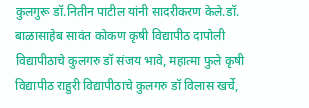कुलगुरू डॉ.नितीन पाटील यांनी सादरीकरण केले.डॉ. बाळासाहेब सावंत कोकण कृषी विद्यापीठ दापोली विद्यापीठाचे कुलगरु डॉ संजय भावे, महात्मा फुले कृषी विद्यापीठ राहुरी विद्यापीठाचे कुलगरु डॉ विलास खर्चे,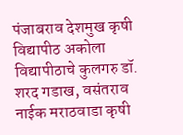पंजाबराव देशमुख कृषी विद्यापीठ अकोला विद्यापीठाचे कुलगरु डॉ. शरद गडाख, वसंतराव नाईक मराठवाडा कृषी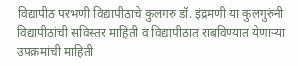विद्यापीठ परभणी विद्यापीठाचे कुलगरु डॉ. इंद्रमणी या कुलगुरुंनी विद्यापीठांची सविस्तर माहिती व विद्यापीठात राबविण्यात येणाऱ्या उपक्रमांची माहिती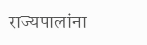राज्यपालांना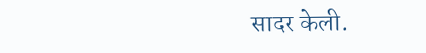सादर केली.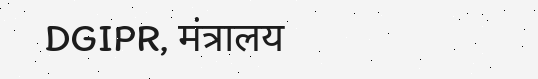DGIPR, मंत्रालय